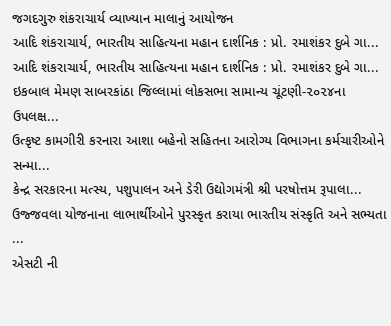જગદગુરુ શંકરાચાર્ય વ્યાખ્યાન માલાનું આયોજન
આદિ શંકરાચાર્ય, ભારતીય સાહિત્યના મહાન દાર્શનિક : પ્રો. રમાશંકર દુબે ગા...
આદિ શંકરાચાર્ય, ભારતીય સાહિત્યના મહાન દાર્શનિક : પ્રો. રમાશંકર દુબે ગા...
ઇકબાલ મેમણ સાબરકાંઠા જિલ્લામાં લોકસભા સામાન્ય ચૂંટણી-૨૦૨૪ના ઉપલક્ષ...
ઉત્કૃષ્ટ કામગીરી કરનારા આશા બહેનો સહિતના આરોગ્ય વિભાગના કર્મચારીઓને સન્મા...
કેન્દ્ર સરકારના મત્સ્ય, પશુપાલન અને ડેરી ઉદ્યોગમંત્રી શ્રી પરષોત્તમ રૂપાલા...
ઉજ્જવલા યોજનાના લાભાર્થીઓને પુરસ્કૃત કરાયા ભારતીય સંસ્કૃતિ અને સભ્યતા ...
એસટી ની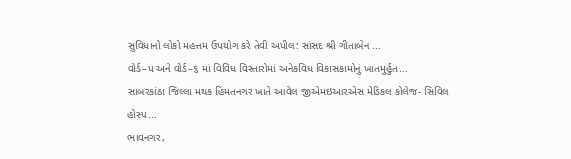સુવિધાનો લોકો મહત્તમ ઉપયોગ કરે તેવી અપીલ: સાંસદ શ્રી ગીતાબેન ...
વોર્ડ–પ અને વોર્ડ–૬ માં વિવિધ વિસ્તારોમાં અનેકવિધ વિકાસકામોનું ખાતમુર્હુત...
સાબરકાંઠા જિલ્લા મથક હિંમતનગર ખાતે આવેલ જીએમઇઆરએસ મેડિકલ કોલેજ- સિવિલ હોસ્પ...
ભાવનગર,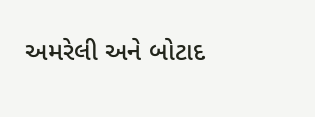અમરેલી અને બોટાદ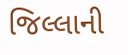જિલ્લાની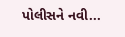પોલીસને નવી...